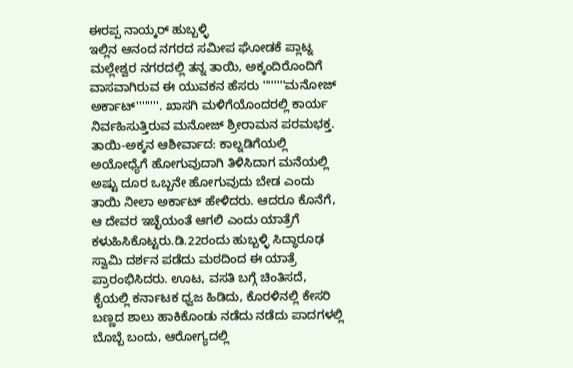ಈರಪ್ಪ ನಾಯ್ಕರ್ ಹುಬ್ಬಳ್ಳಿ
ಇಲ್ಲಿನ ಆನಂದ ನಗರದ ಸಮೀಪ ಘೋಡಕೆ ಪ್ಲಾಟ್ನ ಮಲ್ಲೇಶ್ವರ ನಗರದಲ್ಲಿ ತನ್ನ ತಾಯಿ, ಅಕ್ಕಂದಿರೊಂದಿಗೆ ವಾಸವಾಗಿರುವ ಈ ಯುವಕನ ಹೆಸರು ''''''''ಮನೋಜ್ ಅರ್ಕಾಟ್''''''''. ಖಾಸಗಿ ಮಳಿಗೆಯೊಂದರಲ್ಲಿ ಕಾರ್ಯ ನಿರ್ವಹಿಸುತ್ತಿರುವ ಮನೋಜ್ ಶ್ರೀರಾಮನ ಪರಮಭಕ್ತ.
ತಾಯಿ-ಅಕ್ಕನ ಆಶೀರ್ವಾದ: ಕಾಲ್ನಡಿಗೆಯಲ್ಲಿ ಅಯೋಧ್ಯೆಗೆ ಹೋಗುವುದಾಗಿ ತಿಳಿಸಿದಾಗ ಮನೆಯಲ್ಲಿ ಅಷ್ಟು ದೂರ ಒಬ್ಬನೇ ಹೋಗುವುದು ಬೇಡ ಎಂದು ತಾಯಿ ನೀಲಾ ಅರ್ಕಾಟ್ ಹೇಳಿದರು. ಆದರೂ ಕೊನೆಗೆ, ಆ ದೇವರ ಇಚ್ಛೆಯಂತೆ ಆಗಲಿ ಎಂದು ಯಾತ್ರೆಗೆ ಕಳುಹಿಸಿಕೊಟ್ಟರು.ಡಿ.22ರಂದು ಹುಬ್ಬಳ್ಳಿ ಸಿದ್ಧಾರೂಢ ಸ್ವಾಮಿ ದರ್ಶನ ಪಡೆದು ಮಠದಿಂದ ಈ ಯಾತ್ರೆ ಪ್ರಾರಂಭಿಸಿದರು. ಊಟ, ವಸತಿ ಬಗ್ಗೆ ಚಿಂತಿಸದೆ, ಕೈಯಲ್ಲಿ ಕರ್ನಾಟಕ ಧ್ವಜ ಹಿಡಿದು, ಕೊರಳಿನಲ್ಲಿ ಕೇಸರಿ ಬಣ್ಣದ ಶಾಲು ಹಾಕಿಕೊಂಡು ನಡೆದು ನಡೆದು ಪಾದಗಳಲ್ಲಿ ಬೊಬ್ಬೆ ಬಂದು, ಆರೋಗ್ಯದಲ್ಲಿ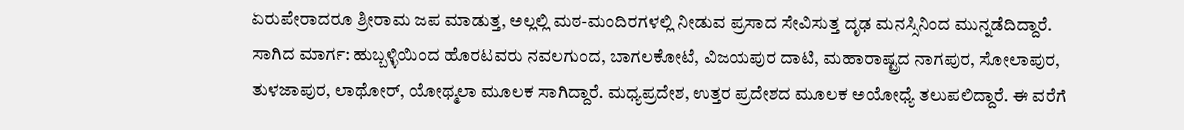ಏರುಪೇರಾದರೂ ಶ್ರೀರಾಮ ಜಪ ಮಾಡುತ್ತ, ಅಲ್ಲಲ್ಲಿ ಮಠ-ಮಂದಿರಗಳಲ್ಲಿ ನೀಡುವ ಪ್ರಸಾದ ಸೇವಿಸುತ್ತ ದೃಢ ಮನಸ್ಸಿನಿಂದ ಮುನ್ನಡೆದಿದ್ದಾರೆ.
ಸಾಗಿದ ಮಾರ್ಗ: ಹುಬ್ಬಳ್ಳಿಯಿಂದ ಹೊರಟವರು ನವಲಗುಂದ, ಬಾಗಲಕೋಟೆ, ವಿಜಯಪುರ ದಾಟಿ, ಮಹಾರಾಷ್ಟ್ರದ ನಾಗಪುರ, ಸೋಲಾಪುರ, ತುಳಜಾಪುರ, ಲಾಥೋರ್, ಯೋಥ್ಮಲಾ ಮೂಲಕ ಸಾಗಿದ್ದಾರೆ. ಮಧ್ಯಪ್ರದೇಶ, ಉತ್ತರ ಪ್ರದೇಶದ ಮೂಲಕ ಅಯೋಧ್ಯೆ ತಲುಪಲಿದ್ದಾರೆ. ಈ ವರೆಗೆ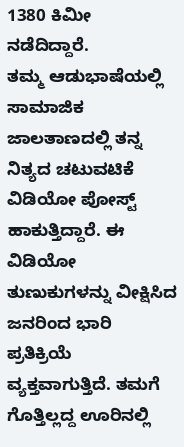1380 ಕಿಮೀ ನಡೆದಿದ್ದಾರೆ.
ತಮ್ಮ ಆಡುಭಾಷೆಯಲ್ಲಿ ಸಾಮಾಜಿಕ ಜಾಲತಾಣದಲ್ಲಿ ತನ್ನ ನಿತ್ಯದ ಚಟುವಟಿಕೆ ವಿಡಿಯೋ ಪೋಸ್ಟ್ ಹಾಕುತ್ತಿದ್ದಾರೆ. ಈ ವಿಡಿಯೋ ತುಣುಕುಗಳನ್ನು ವೀಕ್ಷಿಸಿದ ಜನರಿಂದ ಭಾರಿ ಪ್ರತಿಕ್ರಿಯೆ ವ್ಯಕ್ತವಾಗುತ್ತಿದೆ. ತಮಗೆ ಗೊತ್ತಿಲ್ಲದ್ದ ಊರಿನಲ್ಲಿ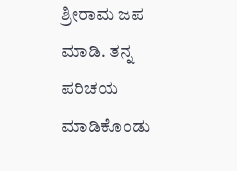ಶ್ರೀರಾಮ ಜಪ ಮಾಡಿ. ತನ್ನ ಪರಿಚಯ ಮಾಡಿಕೊಂಡು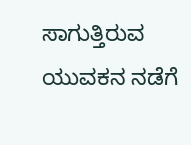ಸಾಗುತ್ತಿರುವ ಯುವಕನ ನಡೆಗೆ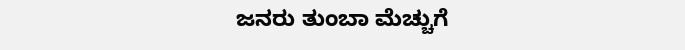ಜನರು ತುಂಬಾ ಮೆಚ್ಚುಗೆ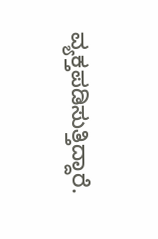ವ್ಯಕ್ತಪಡಿಸುತ್ತಿದ್ದಾರೆ.